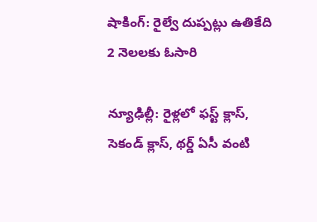షాకింగ్: రైల్వే దుప్పట్లు ఉతికేది 2 నెలలకు ఓసారి

న్యూఢిల్లీ: రైళ్లలో ఫస్ట్ క్లాస్, సెకండ్ క్లాస్, థర్డ్ ఏసీ వంటి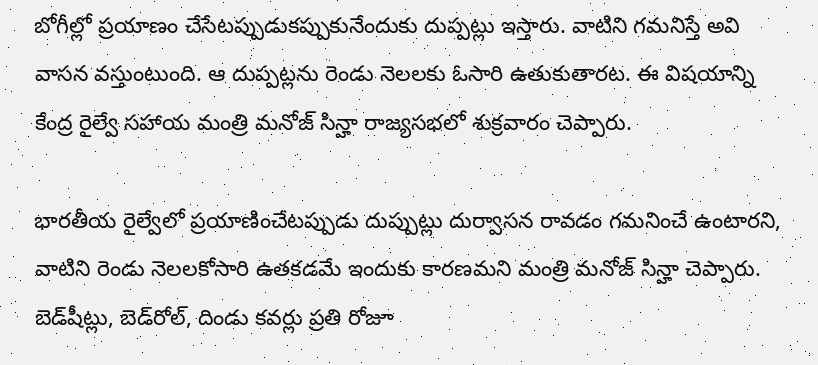బోగీల్లో ప్రయాణం చేసేటప్పుడుకప్పుకునేందుకు దుప్పట్లు ఇస్తారు. వాటిని గమనిస్తే అవి వాసన వస్తుంటుంది. ఆ దుప్పట్లను రెండు నెలలకు ఓసారి ఉతుకుతారట. ఈ విషయాన్ని కేంద్ర రైల్వే సహాయ మంత్రి మనోజ్ సిన్హా రాజ్యసభలో శుక్రవారం చెప్పారు.

భారతీయ రైల్వేలో ప్రయాణించేటప్పుడు దుప్పుట్లు దుర్వాసన రావడం గమనించే ఉంటారని, వాటిని రెండు నెలలకోసారి ఉతకడమే ఇందుకు కారణమని మంత్రి మనోజ్ సిన్హా చెప్పారు. బెడ్‌షీట్లు, బెడ్‌రోల్‌, దిండు కవర్లు ప్రతి రోజూ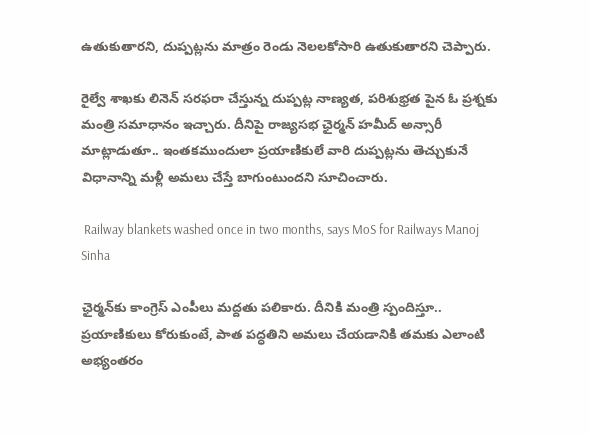ఉతుకుతారని, దుప్పట్లను మాత్రం రెండు నెలలకోసారి ఉతుకుతారని చెప్పారు.

రైల్వే శాఖకు లినెన్ సరఫరా చేస్తున్న దుప్పట్ల నాణ్యత, పరిశుభ్రత పైన ఓ ప్రశ్నకు మంత్రి సమాధానం ఇచ్చారు. దీనిపై రాజ్యసభ ఛైర్మన్‌ హమీద్‌ అన్సారీ మాట్లాడుతూ.. ఇంతకముందులా ప్రయాణికులే వారి దుప్పట్లను తెచ్చుకునే విధానాన్ని మళ్లీ అమలు చేస్తే బాగుంటుందని సూచించారు.

 Railway blankets washed once in two months, says MoS for Railways Manoj Sinha

ఛైర్మన్‌కు కాంగ్రెస్‌ ఎంపీలు మద్దతు పలికారు. దీనికి మంత్రి స్పందిస్తూ.. ప్రయాణికులు కోరుకుంటే, పాత పద్ధతిని అమలు చేయడానికి తమకు ఎలాంటి అభ్యంతరం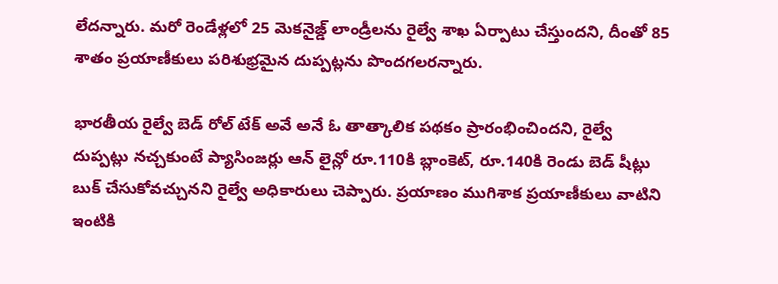లేదన్నారు. మరో రెండేళ్లలో 25 మెకనైజ్డ్ లాండ్రీలను రైల్వే శాఖ ఏర్పాటు చేస్తుందని, దీంతో 85 శాతం ప్రయాణీకులు పరిశుభ్రమైన దుప్పట్లను పొందగలరన్నారు.

భారతీయ రైల్వే బెడ్ రోల్ టేక్ అవే అనే ఓ తాత్కాలిక పథకం ప్రారంభించిందని, రైల్వే దుప్పట్లు నచ్చకుంటే ప్యాసింజర్లు ఆన్ లైన్లో రూ.110కి బ్లాంకెట్, రూ.140కి రెండు బెడ్ షీట్లు బుక్ చేసుకోవచ్చునని రైల్వే అధికారులు చెప్పారు. ప్రయాణం ముగిశాక ప్రయాణీకులు వాటిని ఇంటికి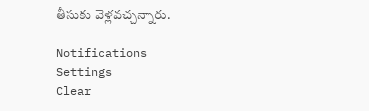తీసుకు వెళ్లవచ్చన్నారు.

Notifications
Settings
Clear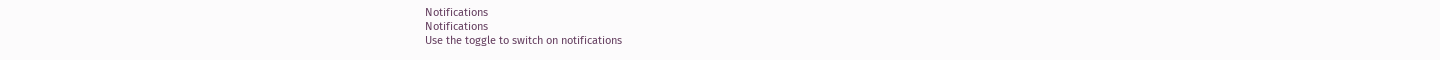Notifications
Notifications
Use the toggle to switch on notifications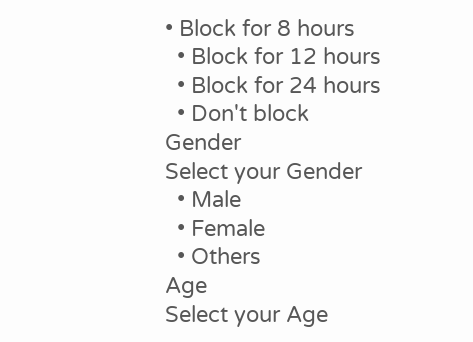• Block for 8 hours
  • Block for 12 hours
  • Block for 24 hours
  • Don't block
Gender
Select your Gender
  • Male
  • Female
  • Others
Age
Select your Age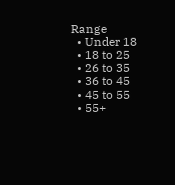Range
  • Under 18
  • 18 to 25
  • 26 to 35
  • 36 to 45
  • 45 to 55
  • 55+